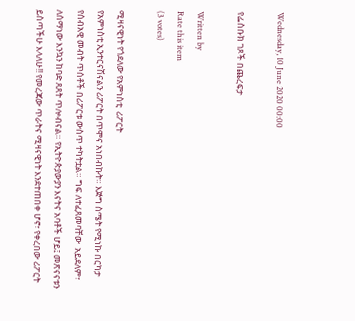Wednesday, 10 June 2020 00:00

የፌስቡክ ገጾች በጨረፍታ

Written by
Rate this item
(3 votes)

ሚዛናዊነት የጎደለው የአምነስቲ  ሪፖርት
የአምነስቲ ኢንተርናሽናልን ሪፖርት በጥሞና አነበብኩት። እጅግ ስሜት የሚነኩ በርካታ የሰብአዊ መብት ጥሰቶች በሪፖርቱ ውስጥ ተካትቷል። ግፍ ለተፈጸመባቸው  አይደለም፣ ለሰማነው እንኳን ከባድ ጸጸት ጥሎብናል። የኢትዮጵያውያን እናትና አባቶች ሆይ፤ መጽናናቱን ይስጣችሁ እላለሁ!! የመረጃው ጥራትና ሚዛናዊነት እንደተጠበቀ ሆኖ፣ የቀረበው ሪፖርት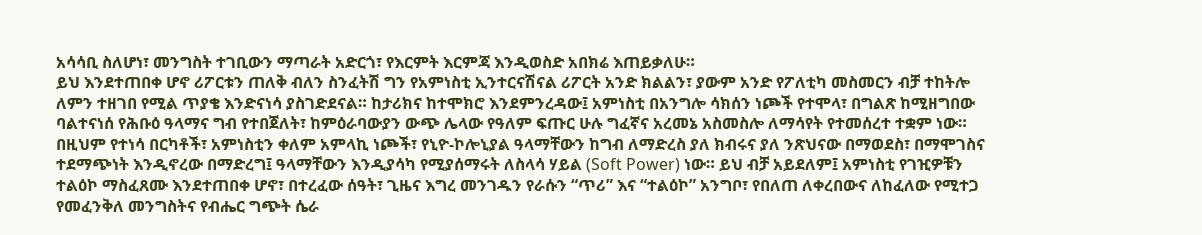አሳሳቢ ስለሆነ፣ መንግስት ተገቢውን ማጣራት አድርጎ፣ የእርምት እርምጃ እንዲወስድ አበክሬ እጠይቃለሁ።
ይህ እንደተጠበቀ ሆኖ ሪፖርቱን ጠለቅ ብለን ስንፈትሽ ግን የአምነስቲ ኢንተርናሽናል ሪፖርት አንድ ክልልን፣ ያውም አንድ የፖለቲካ መስመርን ብቻ ተከትሎ ለምን ተዘገበ የሚል ጥያቄ እንድናነሳ ያስገድደናል። ከታሪክና ከተሞክሮ እንደምንረዳው፤ አምነስቲ በአንግሎ ሳክሰን ነጮች የተሞላ፣ በግልጽ ከሚዘግበው ባልተናነሰ የሕቡዕ ዓላማና ግብ የተበጀለት፣ ከምዕራባውያን ውጭ ሌላው የዓለም ፍጡር ሁሉ ግፈኛና አረመኔ አስመስሎ ለማሳየት የተመሰረተ ተቋም ነው።
በዚህም የተነሳ በርካቶች፣ አምነስቲን ቀለም አምላኪ ነጮች፣ የኒዮ-ኮሎኒያል ዓላማቸውን ከግብ ለማድረስ ያለ ክብሩና ያለ ንጽህናው በማወደስ፣ በማሞገስና ተደማጭነት እንዲኖረው በማድረግ፤ ዓላማቸውን እንዲያሳካ የሚያሰማሩት ለስላሳ ሃይል (Soft Power) ነው። ይህ ብቻ አይደለም፤ አምነስቲ የገዢዎቹን ተልዕኮ ማስፈጸሙ እንደተጠበቀ ሆኖ፣ በተረፈው ሰዓት፣ ጊዜና እግረ መንገዱን የራሱን “ጥሪ” እና “ተልዕኮ” አንግቦ፣ የበለጠ ለቀረበውና ለከፈለው የሚተጋ የመፈንቅለ መንግስትና የብሔር ግጭት ሴራ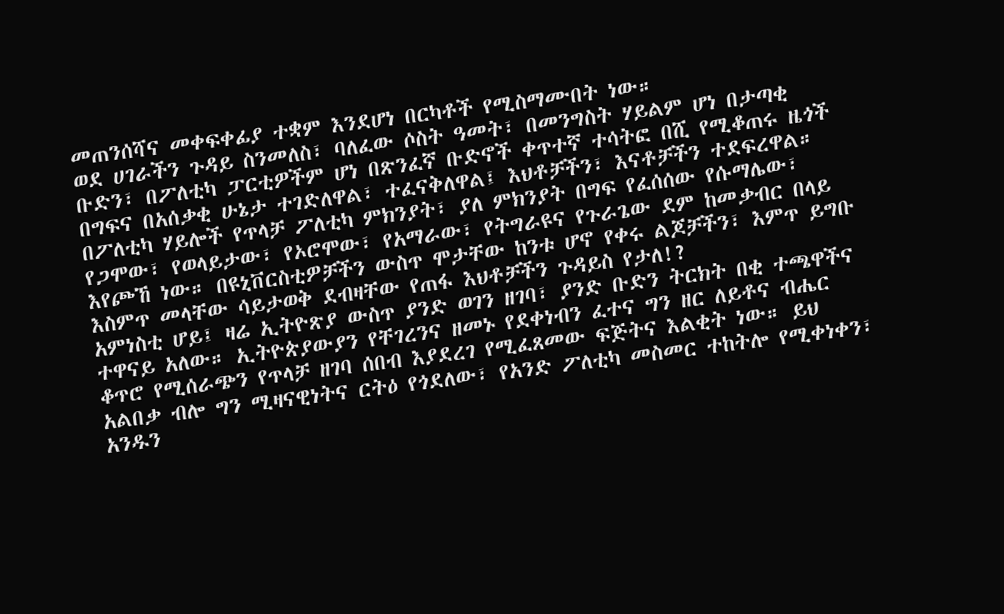መጠንሰሻና መቀፍቀፊያ ተቋም እንደሆነ በርካቶች የሚስማሙበት ነው።
ወደ ሀገራችን ጉዳይ ስንመለስ፣ ባለፈው ሶስት ዓመት፣ በመንግስት ሃይልም ሆነ በታጣቂ ቡድን፣ በፖለቲካ ፓርቲዎችም ሆነ በጽንፈኛ ቡድኖች ቀጥተኛ ተሳትፎ በሺ የሚቆጠሩ ዜጎች በግፍና በአሰቃቂ ሁኔታ ተገድለዋል፣ ተፈናቅለዋል፤ እህቶቻችን፣ እናቶቻችን ተደፍረዋል። በፖለቲካ ሃይሎች የጥላቻ ፖለቲካ ምክንያት፣ ያለ ምክንያት በግፍ የፈሰሰው የሱማሌው፣ የጋሞው፣ የወላይታው፣ የኦሮሞው፣ የአማራው፣ የትግራዩና የጉራጌው ደም ከመቃብር በላይ እየጮኸ ነው። በዩኒቨርስቲዎቻችን ውስጥ ሞታቸው ከንቱ ሆኖ የቀሩ ልጆቻችን፣ እምጥ ይግቡ እስምጥ መላቸው ሳይታወቅ ደብዛቸው የጠፋ እህቶቻችን ጉዳይስ የታለ!?
አምነስቲ ሆይ፤ ዛሬ ኢትዮጽያ ውስጥ ያንድ ወገን ዘገባ፣ ያንድ ቡድን ትርክት በቂ ተጫዋችና ተዋናይ አለው። ኢትዮጵያውያን የቸገረንና ዘመኑ የደቀነብን ፈተና ግን ዘር ለይቶና ብሔር ቆጥሮ የሚሰራጭን የጥላቻ ዘገባ ሰበብ እያደረገ የሚፈጸመው ፍጅትና እልቂት ነው። ይህ አልበቃ ብሎ ግን ሚዛናዊነትና ርትዕ የጎደለው፣ የአንድ ፖለቲካ መስመር ተከትሎ የሚቀነቀን፣ አንዱን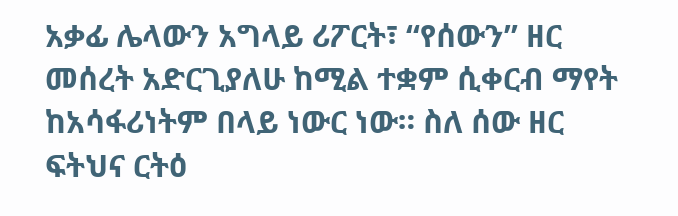አቃፊ ሌላውን አግላይ ሪፖርት፣ “የሰውን” ዘር መሰረት አድርጊያለሁ ከሚል ተቋም ሲቀርብ ማየት ከአሳፋሪነትም በላይ ነውር ነው። ስለ ሰው ዘር ፍትህና ርትዕ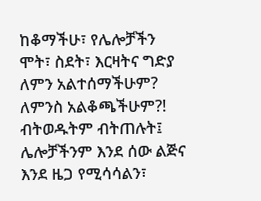ከቆማችሁ፣ የሌሎቻችን ሞት፣ ስደት፣ እርዛትና ግድያ ለምን አልተሰማችሁም? ለምንስ አልቆጫችሁም?!
ብትወዱትም ብትጠሉት፤ ሌሎቻችንም እንደ ሰው ልጅና እንደ ዜጋ የሚሳሳልን፣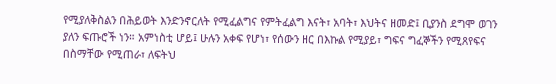የሚያለቅስልን በሕይወት እንድንኖርለት የሚፈልግና የምትፈልግ እናት፣ አባት፣ እህትና ዘመድ፤ ቢያንስ ደግሞ ወገን ያለን ፍጡሮች ነን። አምነስቲ ሆይ፤ ሁሉን አቀፍ የሆነ፣ የሰውን ዘር በእኩል የሚያይ፣ ግፍና ግፈኞችን የሚጸየፍና በስማቸው የሚጠራ፣ ለፍትህ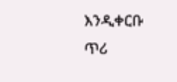እንዲቀርቡ ጥሪ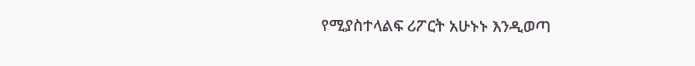የሚያስተላልፍ ሪፖርት አሁኑኑ እንዲወጣ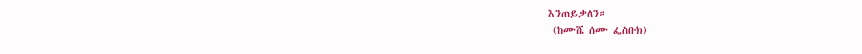እንጠይቃለን።
 (ከሙሼ ሰሙ ፌስቡክ)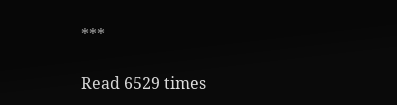***

Read 6529 times